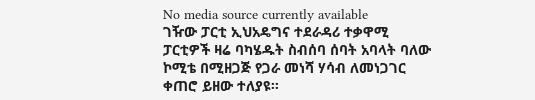No media source currently available
ገዥው ፓርቲ ኢህአዴግና ተደራዳሪ ተቃዋሚ ፓርቲዎች ዛሬ ባካሄዱት ስብሰባ ሰባት አባላት ባለው ኮሚቴ በሚዘጋጅ የጋራ መነሻ ሃሳብ ለመነጋገር ቀጠሮ ይዘው ተለያዩ፡፡